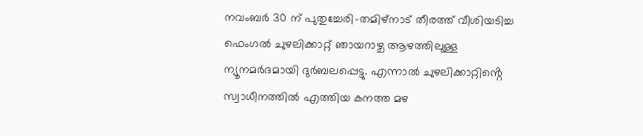നവംബർ 30 ന് പുതുച്ചേരി-തമിഴ്നാട് തീരത്ത് വീശിയടിച്ച ഫെംഗൽ ചുഴലിക്കാറ്റ് ഞായറാഴ്ച ആഴത്തിലുള്ള ന്യൂനമർദമായി ദുർബലപ്പെട്ടു. എന്നാൽ ചുഴലിക്കാറ്റിൻ്റെ സ്വാധീനത്തിൽ എത്തിയ കനത്ത മഴ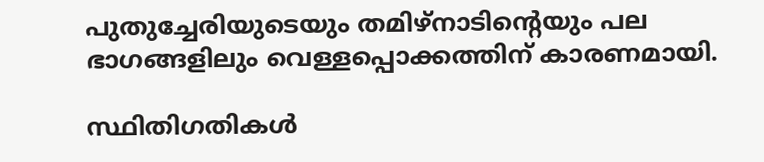പുതുച്ചേരിയുടെയും തമിഴ്‌നാടിൻ്റെയും പല ഭാഗങ്ങളിലും വെള്ളപ്പൊക്കത്തിന് കാരണമായി.

സ്ഥിതിഗതികൾ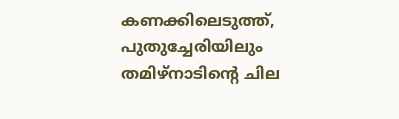കണക്കിലെടുത്ത്, പുതുച്ചേരിയിലും തമിഴ്‌നാടിൻ്റെ ചില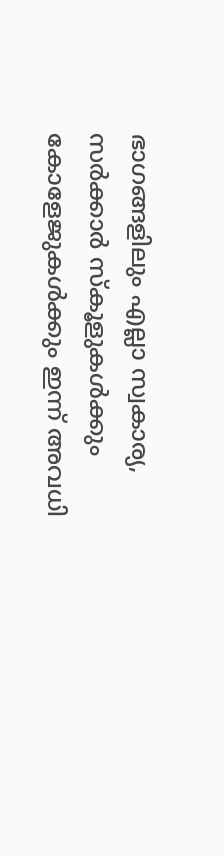ഭാഗങ്ങളിലും എല്ലാ സ്വകാര്യ, സർക്കാർ സ്‌കൂളുകൾക്കും കോളേജുകൾക്കും ഇന്ന് അവധി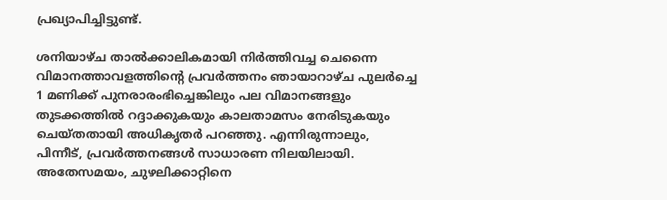പ്രഖ്യാപിച്ചിട്ടുണ്ട്.

ശനിയാഴ്ച താൽക്കാലികമായി നിർത്തിവച്ച ചെന്നൈ വിമാനത്താവളത്തിൻ്റെ പ്രവർത്തനം ഞായാറാഴ്ച പുലർച്ചെ 1 മണിക്ക് പുനരാരംഭിച്ചെങ്കിലും പല വിമാനങ്ങളും തുടക്കത്തിൽ റദ്ദാക്കുകയും കാലതാമസം നേരിടുകയും ചെയ്തതായി അധികൃതർ പറഞ്ഞു. എന്നിരുന്നാലും, പിന്നീട്, പ്രവർത്തനങ്ങൾ സാധാരണ നിലയിലായി. അതേസമയം, ചുഴലിക്കാറ്റിനെ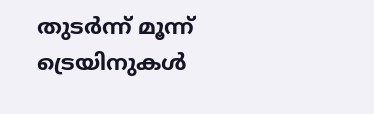തുടർന്ന് മൂന്ന് ട്രെയിനുകൾ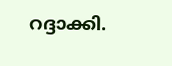റദ്ദാക്കി.